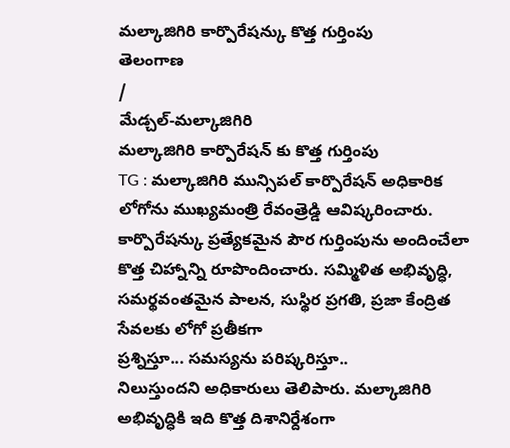మల్కాజిగిరి కార్పొరేషన్కు కొత్త గుర్తింపు
తెలంగాణ
/
మేడ్చల్-మల్కాజిగిరి
మల్కాజిగిరి కార్పొరేషన్ కు కొత్త గుర్తింపు
TG : మల్కాజిగిరి మున్సిపల్ కార్పొరేషన్ అధికారిక లోగోను ముఖ్యమంత్రి రేవంత్రెడ్డి ఆవిష్కరించారు. కార్పొరేషన్కు ప్రత్యేకమైన పౌర గుర్తింపును అందించేలా కొత్త చిహ్నాన్ని రూపొందించారు. సమ్మిళిత అభివృద్ధి, సమర్థవంతమైన పాలన, సుస్థిర ప్రగతి, ప్రజా కేంద్రిత సేవలకు లోగో ప్రతీకగా
ప్రశ్నిస్తూ... సమస్యను పరిష్కరిస్తూ..
నిలుస్తుందని అధికారులు తెలిపారు. మల్కాజిగిరి అభివృద్ధికి ఇది కొత్త దిశానిర్దేశంగా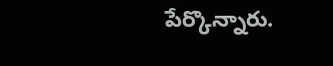పేర్కొన్నారు.